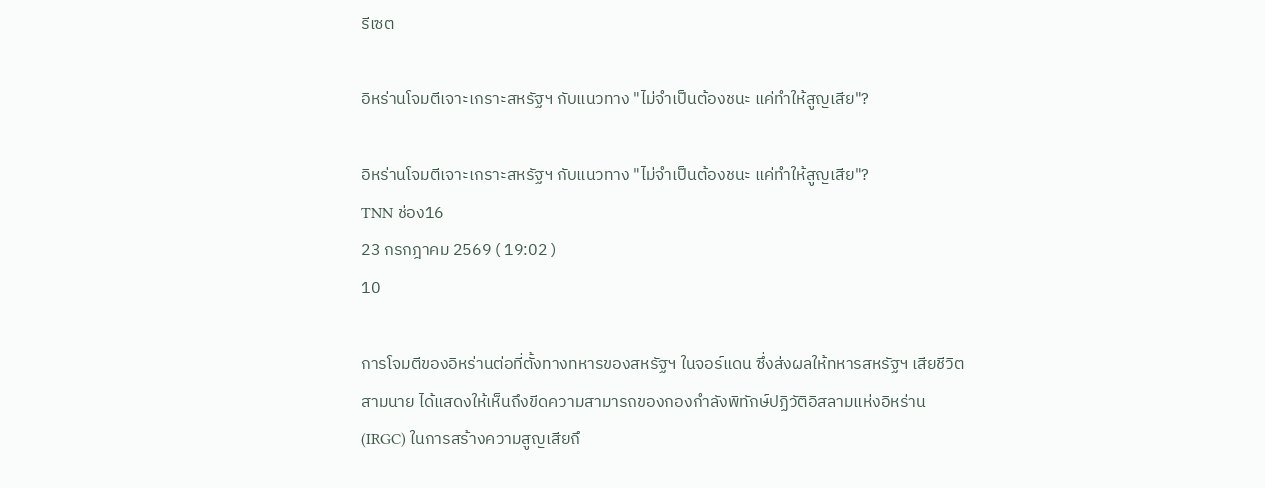รีเซต

อิหร่านโจมตีเจาะเกราะสหรัฐฯ กับแนวทาง "ไม่จำเป็นต้องชนะ แค่ทำให้สูญเสีย"?

อิหร่านโจมตีเจาะเกราะสหรัฐฯ กับแนวทาง "ไม่จำเป็นต้องชนะ แค่ทำให้สูญเสีย"?
TNN ช่อง16
23 กรกฎาคม 2569 ( 19:02 )
10

การโจมตีของอิหร่านต่อที่ตั้งทางทหารของสหรัฐฯ ในจอร์แดน ซึ่งส่งผลให้ทหารสหรัฐฯ เสียชีวิตสามนาย ได้แสดงให้เห็นถึงขีดความสามารถของกองกำลังพิทักษ์ปฏิวัติอิสลามแห่งอิหร่าน (IRGC) ในการสร้างความสูญเสียถึ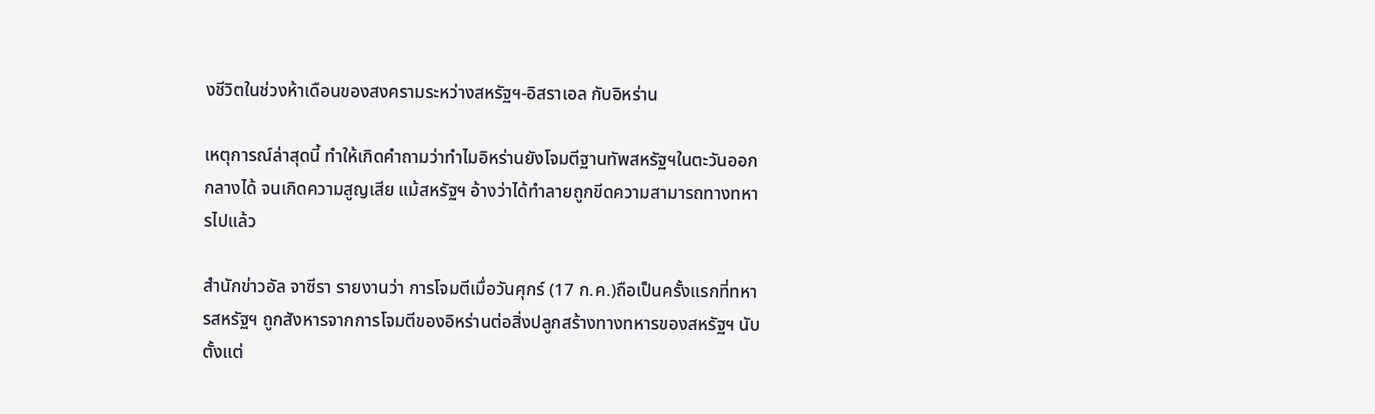งชีวิตในช่วงห้าเดือนของสงครามระหว่างสหรัฐฯ-อิสราเอล กับอิหร่าน

เหตุการณ์ล่าสุดนี้ ทำให้เกิดคำถามว่าทำไมอิหร่านยังโจมตีฐานทัพสหรัฐฯในตะวันออกกลางได้ จนเกิดความสูญเสีย แม้สหรัฐฯ อ้างว่าได้ทำลายถูกขีดความสามารถทางทหารไปแล้ว

สำนักข่าวอัล จาซีรา รายงานว่า การโจมตีเมื่อวันศุกร์ (17 ก.ค.)ถือเป็นครั้งแรกที่ทหารสหรัฐฯ ถูกสังหารจากการโจมตีของอิหร่านต่อสิ่งปลูกสร้างทางทหารของสหรัฐฯ นับตั้งแต่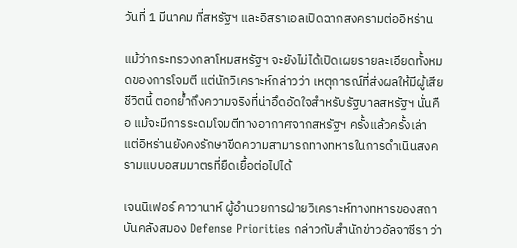วันที่ 1 มีนาคม ที่สหรัฐฯ และอิสราเอลเปิดฉากสงครามต่ออิหร่าน

แม้ว่ากระทรวงกลาโหมสหรัฐฯ จะยังไม่ได้เปิดเผยรายละเอียดทั้งหมดของการโจมตี แต่นักวิเคราะห์กล่าวว่า เหตุการณ์ที่ส่งผลให้มีผู้เสียชีวิตนี้ ตอกย้ำถึงความจริงที่น่าอึดอัดใจสำหรับรัฐบาลสหรัฐฯ นั่นคือ แม้จะมีการระดมโจมตีทางอากาศจากสหรัฐฯ ครั้งแล้วครั้งเล่า แต่อิหร่านยังคงรักษาขีดความสามารถทางทหารในการดำเนินสงครามแบบอสมมาตรที่ยืดเยื้อต่อไปได้

เจนนิเฟอร์ คาวานาห์ ผู้อำนวยการฝ่ายวิเคราะห์ทางทหารของสถาบันคลังสมอง Defense Priorities กล่าวกับสำนักข่าวอัลจาซีรา ว่า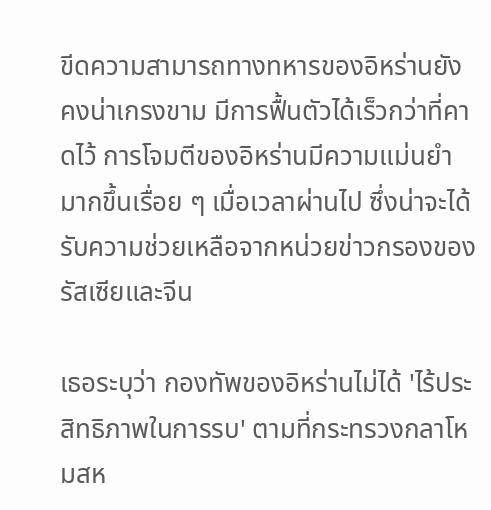ขีดความสามารถทางทหารของอิหร่านยังคงน่าเกรงขาม มีการฟื้นตัวได้เร็วกว่าที่คาดไว้ การโจมตีของอิหร่านมีความแม่นยำมากขึ้นเรื่อย ๆ เมื่อเวลาผ่านไป ซึ่งน่าจะได้รับความช่วยเหลือจากหน่วยข่าวกรองของรัสเซียและจีน

เธอระบุว่า กองทัพของอิหร่านไม่ได้ 'ไร้ประสิทธิภาพในการรบ' ตามที่กระทรวงกลาโหมสห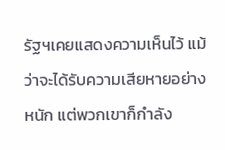รัฐฯเคยแสดงความเห็นไว้ แม้ว่าจะได้รับความเสียหายอย่างหนัก แต่พวกเขาก็กำลัง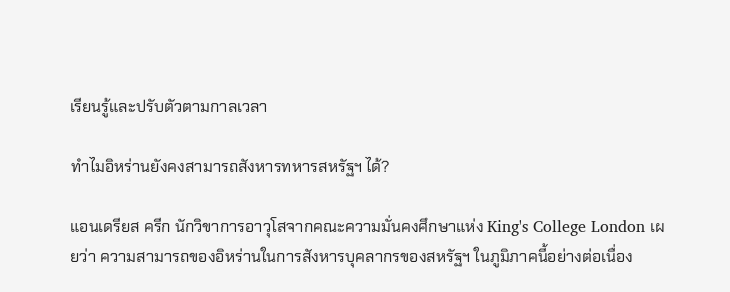เรียนรู้และปรับตัวตามกาลเวลา

ทำไมอิหร่านยังคงสามารถสังหารทหารสหรัฐฯ ได้?

แอนเดรียส ครีก นักวิขาการอาวุโสจากคณะความมั่นคงศึกษาแห่ง King's College London เผยว่า ความสามารถของอิหร่านในการสังหารบุคลากรของสหรัฐฯ ในภูมิภาคนี้อย่างต่อเนื่อง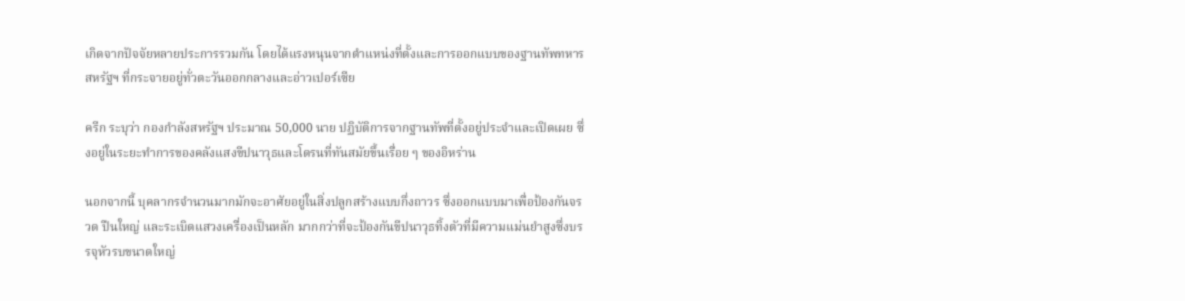เกิดจากปัจจัยหลายประการรวมกัน โดยได้แรงหนุนจากตำแหน่งที่ตั้งและการออกแบบของฐานทัพทหารสหรัฐฯ ที่กระจายอยู่ทั่วตะวันออกกลางและอ่าวเปอร์เซีย

ครีก ระบุว่า กองกำลังสหรัฐฯ ประมาณ 50,000 นาย ปฏิบัติการจากฐานทัพที่ตั้งอยู่ประจำและเปิดเผย ซึ่งอยู่ในระยะทำการของคลังแสงขีปนาวุธและโดรนที่ทันสมัยขึ้นเรื่อย ๆ ของอิหร่าน

นอกจากนี้ บุคลากรจำนวนมากมักจะอาศัยอยู่ในสิ่งปลูกสร้างแบบกึ่งถาวร ซึ่งออกแบบมาเพื่อป้องกันจรวด ปืนใหญ่ และระเบิดแสวงเครื่องเป็นหลัก มากกว่าที่จะป้องกันขีปนาวุธทิ้งตัวที่มีความแม่นยำสูงซึ่งบรรจุหัวรบขนาดใหญ่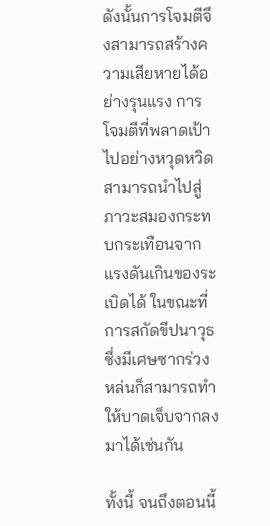ดังนั้นการโจมตีจึงสามารถสร้างความเสียหายได้อย่างรุนแรง การโจมตีที่พลาดเป้าไปอย่างหวุดหวิดสามารถนำไปสู่ภาวะสมองกระทบกระเทือนจากแรงดันเกินของระเบิดได้ ในขณะที่การสกัดขีปนาวุธซึ่งมีเศษซากร่วงหล่นก็สามารถทำให้บาดเจ็บจากลงมาได้เช่นกัน

ทั้งนี้ จนถึงตอนนี้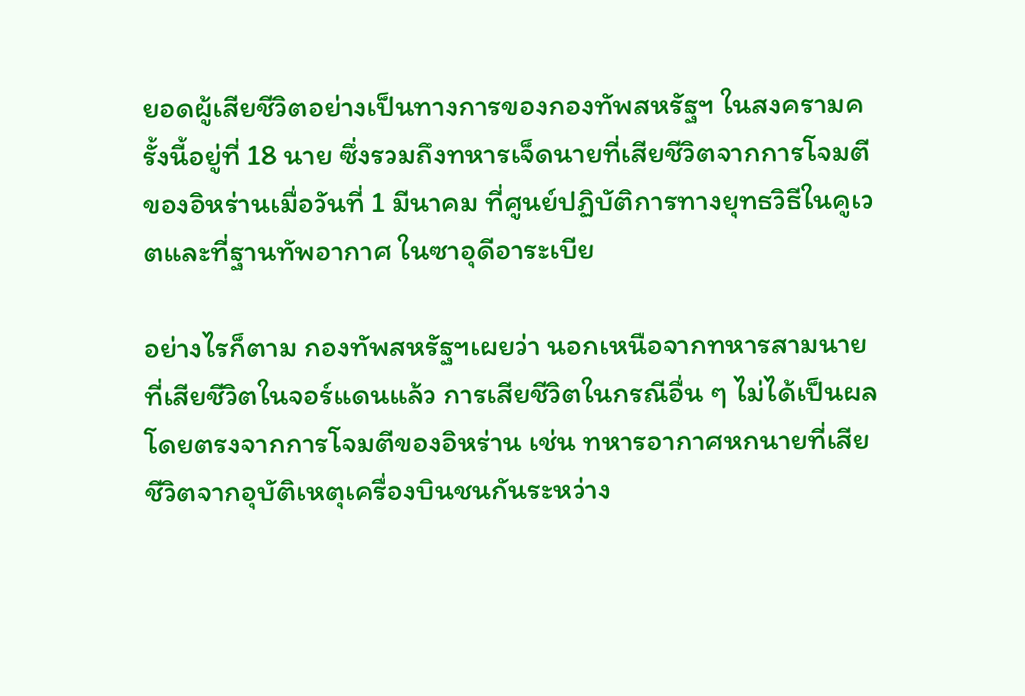ยอดผู้เสียชีวิตอย่างเป็นทางการของกองทัพสหรัฐฯ ในสงครามครั้งนี้อยู่ที่ 18 นาย ซึ่งรวมถึงทหารเจ็ดนายที่เสียชีวิตจากการโจมตีของอิหร่านเมื่อวันที่ 1 มีนาคม ที่ศูนย์ปฏิบัติการทางยุทธวิธีในคูเวตและที่ฐานทัพอากาศ ในซาอุดีอาระเบีย

อย่างไรก็ตาม กองทัพสหรัฐฯเผยว่า นอกเหนือจากทหารสามนายที่เสียชีวิตในจอร์แดนแล้ว การเสียชีวิตในกรณีอื่น ๆ ไม่ได้เป็นผลโดยตรงจากการโจมตีของอิหร่าน เช่น ทหารอากาศหกนายที่เสียชีวิตจากอุบัติเหตุเครื่องบินชนกันระหว่าง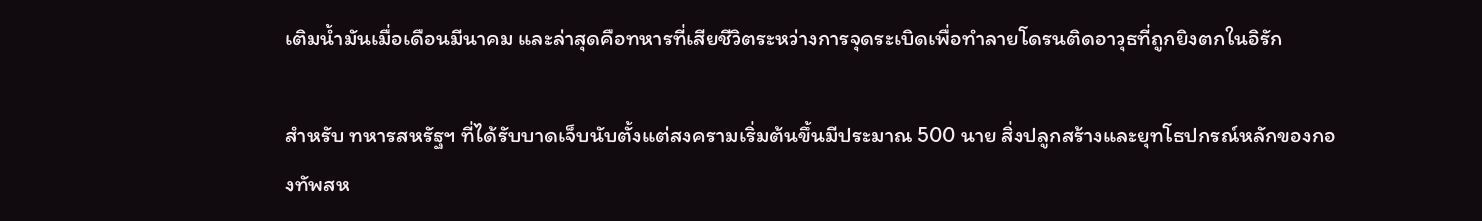เติมน้ำมันเมื่อเดือนมีนาคม และล่าสุดคือทหารที่เสียชีวิตระหว่างการจุดระเบิดเพื่อทำลายโดรนติดอาวุธที่ถูกยิงตกในอิรัก

สำหรับ ทหารสหรัฐฯ ที่ได้รับบาดเจ็บนับตั้งแต่สงครามเริ่มต้นขึ้นมีประมาณ 500 นาย สิ่งปลูกสร้างและยุทโธปกรณ์หลักของกองทัพสห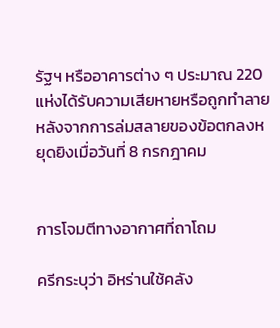รัฐฯ หรืออาคารต่าง ๆ ประมาณ 220 แห่งได้รับความเสียหายหรือถูกทำลาย หลังจากการล่มสลายของข้อตกลงหยุดยิงเมื่อวันที่ 8 กรกฎาคม


การโจมตีทางอากาศที่ถาโถม

ครีกระบุว่า อิหร่านใช้คลัง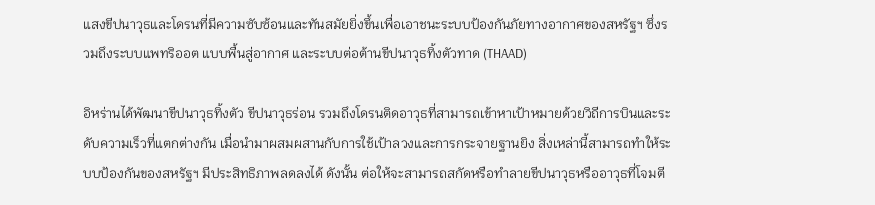แสงขีปนาวุธและโดรนที่มีความซับซ้อนและทันสมัยยิ่งขึ้นเพื่อเอาชนะระบบป้องกันภัยทางอากาศของสหรัฐฯ ซึ่งรวมถึงระบบแพทริออต แบบพื้นสู่อากาศ และระบบต่อต้านขีปนาวุธทิ้งตัวทาด (THAAD)

อิหร่านได้พัฒนาขีปนาวุธทิ้งตัว ขีปนาวุธร่อน รวมถึงโดรนติดอาวุธที่สามารถเข้าหาเป้าหมายด้วยวิถีการบินและระดับความเร็วที่แตกต่างกัน เมื่อนำมาผสมผสานกับการใช้เป้าลวงและการกระจายฐานยิง สิ่งเหล่านี้สามารถทำให้ระบบป้องกันของสหรัฐฯ มีประสิทธิภาพลดลงได้ ดังนั้น ต่อให้จะสามารถสกัดหรือทำลายขีปนาวุธหรืออาวุธที่โจมตี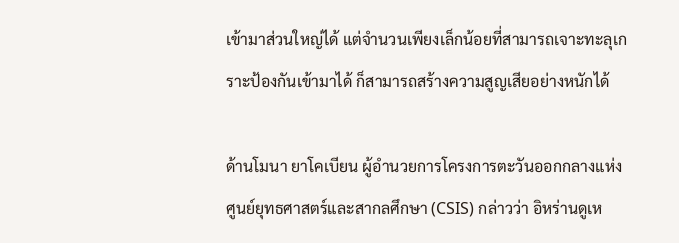เข้ามาส่วนใหญ่ได้ แต่จำนวนเพียงเล็กน้อยที่สามารถเจาะทะลุเกราะป้องกันเข้ามาได้ ก็สามารถสร้างความสูญเสียอย่างหนักได้

ด้านโมนา ยาโคเบียน ผู้อำนวยการโครงการตะวันออกกลางแห่งศูนย์ยุทธศาสตร์และสากลศึกษา (CSIS) กล่าวว่า อิหร่านดูเห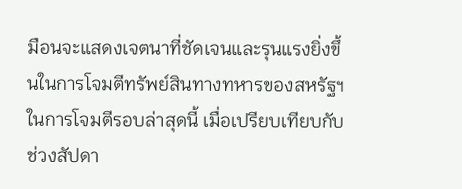มือนจะแสดงเจตนาที่ชัดเจนและรุนแรงยิ่งขึ้นในการโจมตีทรัพย์สินทางทหารของสหรัฐฯ ในการโจมตีรอบล่าสุดนี้ เมื่อเปรียบเทียบกับช่วงสัปดา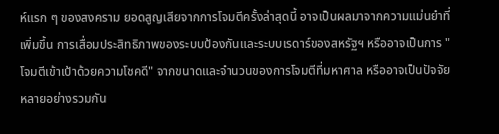ห์แรก ๆ ของสงคราม ยอดสูญเสียจากการโจมตีครั้งล่าสุดนี้ อาจเป็นผลมาจากความแม่นยำที่เพิ่มขึ้น การเสื่อมประสิทธิภาพของระบบป้องกันและระบบเรดาร์ของสหรัฐฯ หรืออาจเป็นการ "โจมตีเข้าเป้าด้วยความโชคดี" จากขนาดและจำนวนของการโจมตีที่มหาศาล หรืออาจเป็นปัจจัยหลายอย่างรวมกัน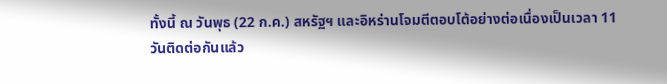ทั้งนี้ ณ วันพุธ (22 ก.ค.) สหรัฐฯ และอิหร่านโจมตีตอบโต้อย่างต่อเนื่องเป็นเวลา 11 วันติดต่อกันแล้ว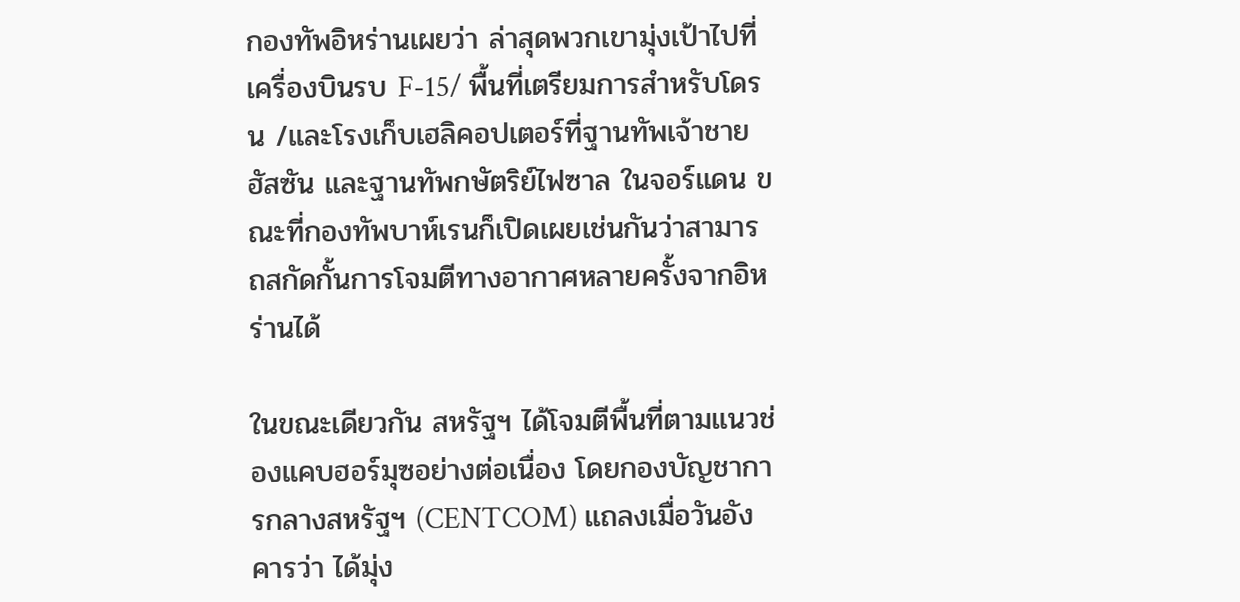กองทัพอิหร่านเผยว่า ล่าสุดพวกเขามุ่งเป้าไปที่เครื่องบินรบ F-15/ พื้นที่เตรียมการสำหรับโดรน /และโรงเก็บเฮลิคอปเตอร์ที่ฐานทัพเจ้าชายฮัสซัน และฐานทัพกษัตริย์ไฟซาล ในจอร์แดน ขณะที่กองทัพบาห์เรนก็เปิดเผยเช่นกันว่าสามารถสกัดกั้นการโจมตีทางอากาศหลายครั้งจากอิหร่านได้

ในขณะเดียวกัน สหรัฐฯ ได้โจมตีพื้นที่ตามแนวช่องแคบฮอร์มุซอย่างต่อเนื่อง โดยกองบัญชาการกลางสหรัฐฯ (CENTCOM) แถลงเมื่อวันอังคารว่า ได้มุ่ง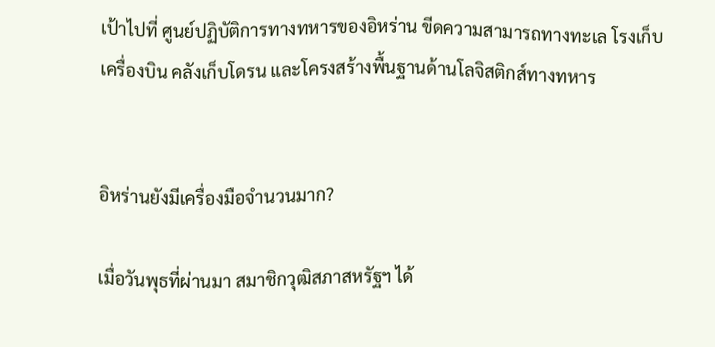เป้าไปที่ ศูนย์ปฏิบัติการทางทหารของอิหร่าน ขีดความสามารถทางทะเล โรงเก็บเครื่องบิน คลังเก็บโดรน และโครงสร้างพื้นฐานด้านโลจิสติกส์ทางทหาร


อิหร่านยังมีเครื่องมือจำนวนมาก?

เมื่อวันพุธที่ผ่านมา สมาชิกวุฒิสภาสหรัฐฯ ได้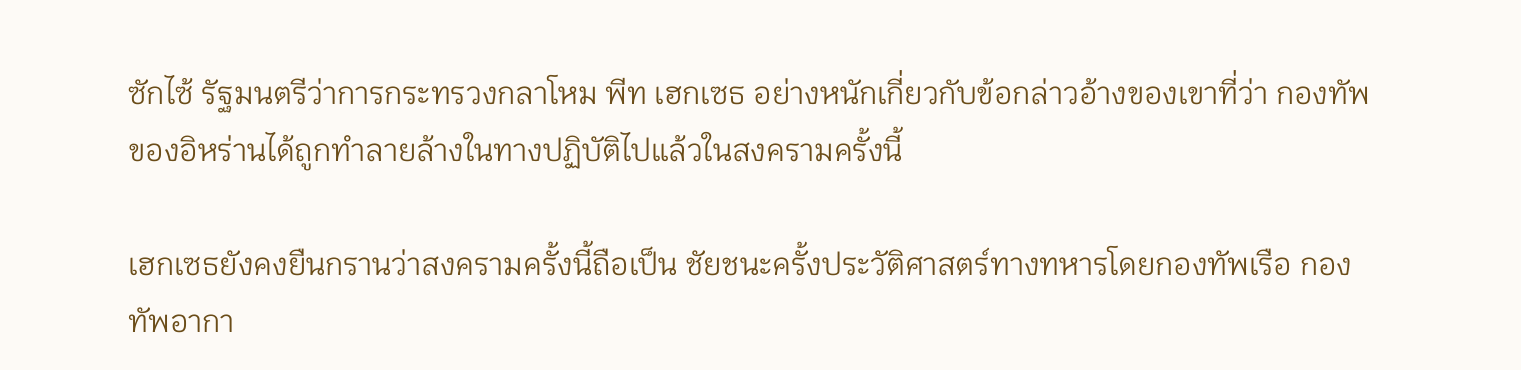ซักไซ้ รัฐมนตรีว่าการกระทรวงกลาโหม พีท เฮกเซธ อย่างหนักเกี่ยวกับข้อกล่าวอ้างของเขาที่ว่า กองทัพของอิหร่านได้ถูกทำลายล้างในทางปฏิบัติไปแล้วในสงครามครั้งนี้

เฮกเซธยังคงยืนกรานว่าสงครามครั้งนี้ถือเป็น ชัยชนะครั้งประวัติศาสตร์ทางทหารโดยกองทัพเรือ กองทัพอากา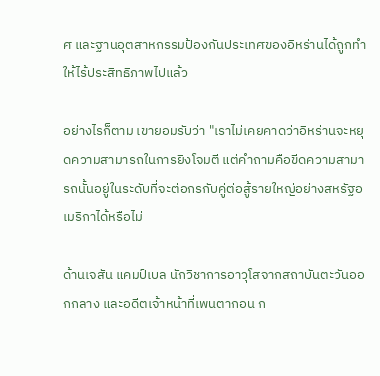ศ และฐานอุตสาหกรรมป้องกันประเทศของอิหร่านได้ถูกทำให้ไร้ประสิทธิภาพไปแล้ว

อย่างไรก็ตาม เขายอมรับว่า "เราไม่เคยคาดว่าอิหร่านจะหยุดความสามารถในการยิงโจมตี แต่คำถามคือขีดความสามารถนั้นอยู่ในระดับที่จะต่อกรกับคู่ต่อสู้รายใหญ่อย่างสหรัฐอเมริกาได้หรือไม่

ด้านเจสัน แคมป์เบล นักวิชาการอาวุโสจากสถาบันตะวันออกกลาง และอดีตเจ้าหน้าที่เพนตากอน ก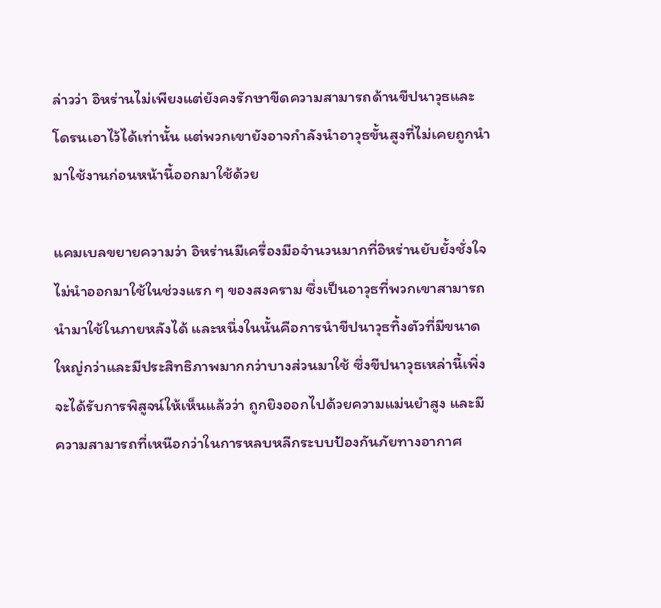ล่าวว่า อิหร่านไม่เพียงแต่ยังคงรักษาขีดความสามารถด้านขีปนาวุธและโดรนเอาไว้ได้เท่านั้น แต่พวกเขายังอาจกำลังนำอาวุธขั้นสูงที่ไม่เคยถูกนำมาใช้งานก่อนหน้านี้ออกมาใช้ด้วย

แคมเบลขยายความว่า อิหร่านมีเครื่องมือจำนวนมากที่อิหร่านยับยั้งชั่งใจไม่นำออกมาใช้ในช่วงแรก ๆ ของสงคราม ซึ่งเป็นอาวุธที่พวกเขาสามารถนำมาใช้ในภายหลังได้ และหนึ่งในนั้นคือการนำขีปนาวุธทิ้งตัวที่มีขนาดใหญ่กว่าและมีประสิทธิภาพมากกว่าบางส่วนมาใช้ ซึ่งขีปนาวุธเหล่านี้เพิ่งจะได้รับการพิสูจน์ให้เห็นแล้วว่า ถูกยิงออกไปด้วยความแม่นยำสูง และมีความสามารถที่เหนือกว่าในการหลบหลีกระบบป้องกันภัยทางอากาศ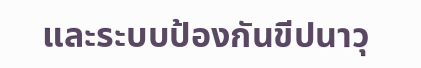และระบบป้องกันขีปนาวุ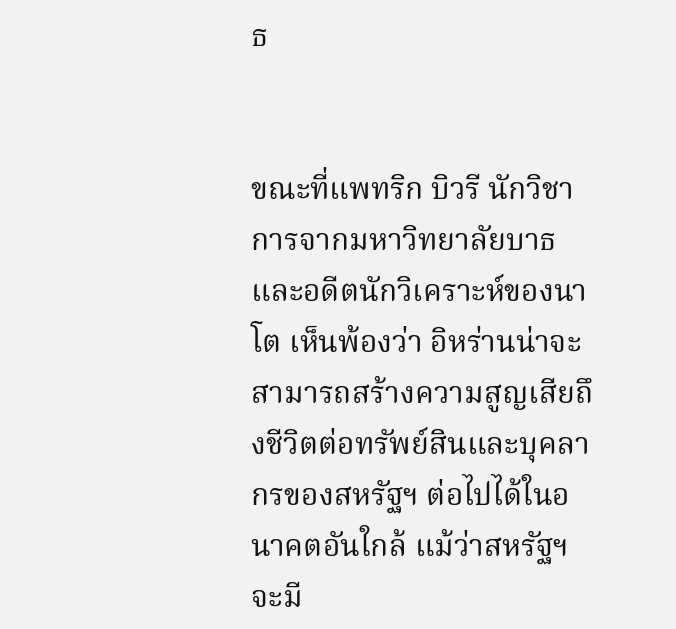ธ


ขณะที่แพทริก บิวรี นักวิชาการจากมหาวิทยาลัยบาธ และอดีตนักวิเคราะห์ของนาโต เห็นพ้องว่า อิหร่านน่าจะสามารถสร้างความสูญเสียถึงชีวิตต่อทรัพย์สินและบุคลากรของสหรัฐฯ ต่อไปได้ในอนาคตอันใกล้ แม้ว่าสหรัฐฯ จะมี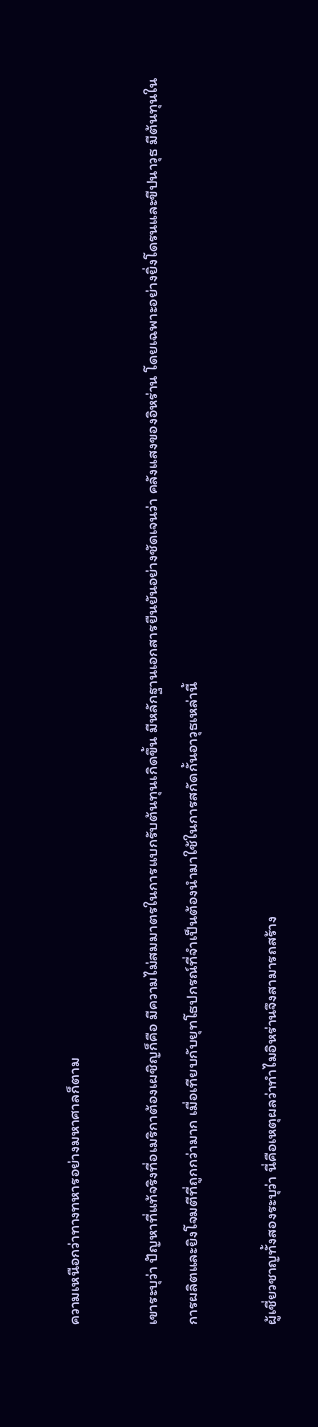ความเหนือกว่าทางทหารอย่างมหาศาลก็ตาม

เขาระบุว่า ปัญหาที่แท้จริงที่อเมริกาต้องเผชิญก็คือ มีความไม่สมมาตรในการแบกรับต้นทุนเกิดขึ้น มีหลักฐานเอกสารยืนยันอย่างชัดเจนว่า คลังแสงของอิหร่าน โดยเฉพาะอย่างยิ่งโดรนและขีปนาวุธ มีต้นทุนในการผลิตและยิงโจมตีที่ถูกกว่ามาก เมื่อเทียบกับยุทโธปกรณ์ที่จำเป็นต้องนำมาใช้ในการสกัดกั้นอาวุธเหล่านี้

ผู้เชี่ยวชาญทั้งสองระบุว่า นี่คือเหตุผลว่าทำไมอิหร่านจึงสามารถสร้าง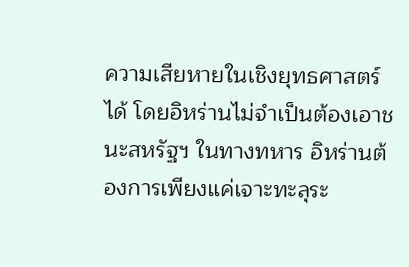ความเสียหายในเชิงยุทธศาสตร์ได้ โดยอิหร่านไม่จำเป็นต้องเอาชนะสหรัฐฯ ในทางทหาร อิหร่านต้องการเพียงแค่เจาะทะลุระ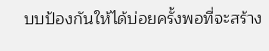บบป้องกันให้ได้บ่อยครั้งพอที่จะสร้าง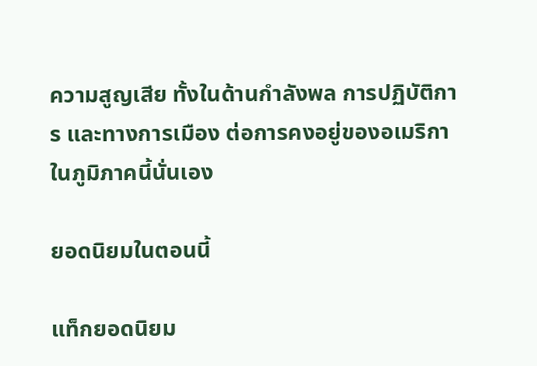ความสูญเสีย ทั้งในด้านกำลังพล การปฏิบัติการ และทางการเมือง ต่อการคงอยู่ของอเมริกาในภูมิภาคนี้นั่นเอง

ยอดนิยมในตอนนี้

แท็กยอดนิยม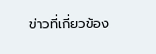ข่าวที่เกี่ยวข้อง